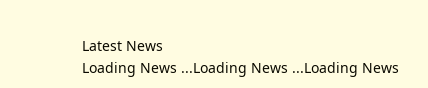Latest News
Loading News ...Loading News ...Loading News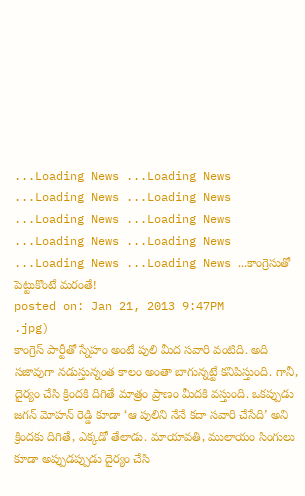...Loading News ...Loading News ...Loading News ...Loading News ...Loading News ...Loading News ...Loading News ...Loading News ...Loading News ...Loading News ...కాంగ్రెసుతో పెట్టుకొంటే మరంతే!
posted on: Jan 21, 2013 9:47PM
.jpg)
కాంగ్రెస్ పార్టీతో స్నేహం అంటే పులి మీద సవారి వంటిది. అది సజావుగా నడుస్తున్నంత కాలం అంతా బాగున్నట్టే కనిపిస్తుంది. గానీ, దైర్యం చేసి క్రిందకి దిగితే మాత్రం ప్రాణం మీదకి వస్తుంది. ఒకప్పుడు జగన్ మోహన్ రెడ్డి కూడా ‘ఆ పులిని నేనే కదా సవారి చేసేది’ అని క్రిందకు దిగితే, ఎక్కడో తేలాడు. మాయావతి, ములాయం సింగులు కూడా అప్పుడప్పుడు దైర్యం చేసి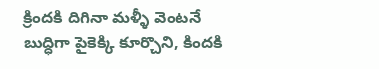క్రిందకి దిగినా మళ్ళీ వెంటనే బుద్ధిగా పైకెక్కి కూర్చొని, కిందకి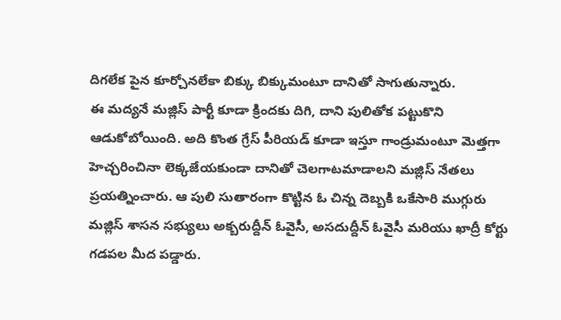దిగలేక పైన కూర్చోనలేకా బిక్కు బిక్కుమంటూ దానితో సాగుతున్నారు.
ఈ మద్యనే మజ్లిస్ పార్టీ కూడా క్రిందకు దిగి, దాని పులితోక పట్టుకొని ఆడుకోబోయింది. అది కొంత గ్రేస్ పీరియడ్ కూడా ఇస్తూ గాండ్రుమంటూ మెత్తగా హెచ్చరించినా లెక్కజేయకుండా దానితో చెలగాటమాడాలని మజ్లిస్ నేతలు ప్రయత్నించారు. ఆ పులి సుతారంగా కొట్టిన ఓ చిన్న దెబ్బకి ఒకేసారి ముగ్గురు మజ్లిస్ శాసన సభ్యులు అక్బరుద్దీన్ ఓవైసీ, అసదుద్దీన్ ఓవైసీ మరియు ఖాద్రీ కోర్టు గడపల మీద పడ్డారు.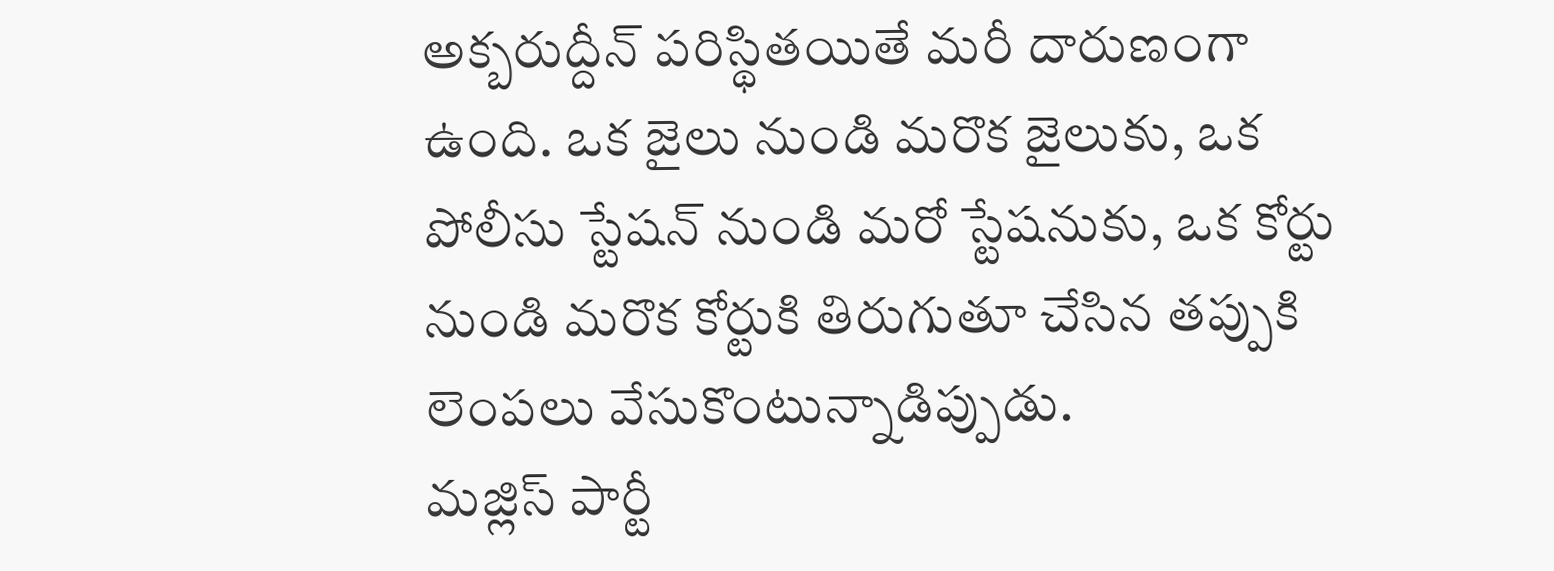అక్బరుద్దీన్ పరిస్థితయితే మరీ దారుణంగా ఉంది. ఒక జైలు నుండి మరొక జైలుకు, ఒక పోలీసు స్టేషన్ నుండి మరో స్టేషనుకు, ఒక కోర్టు నుండి మరొక కోర్టుకి తిరుగుతూ చేసిన తప్పుకి లెంపలు వేసుకొంటున్నాడిప్పుడు.
మజ్లిస్ పార్టీ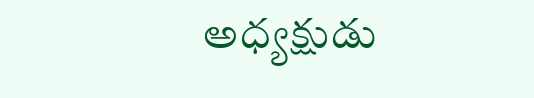అధ్యక్షుడు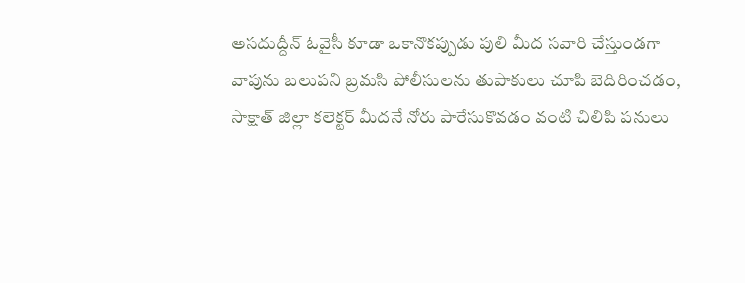అసదుద్దీన్ ఓవైసీ కూడా ఒకానొకప్పుడు పులి మీద సవారి చేస్తుండగా వాపును బలుపని బ్రమసి పోలీసులను తుపాకులు చూపి బెదిరించడం, సాక్షాత్ జిల్లా కలెక్టర్ మీదనే నోరు పారేసుకొవడం వంటి చిలిపి పనులు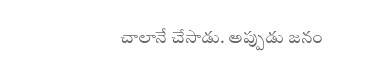చాలానే చేసాడు. అప్పుడు జనం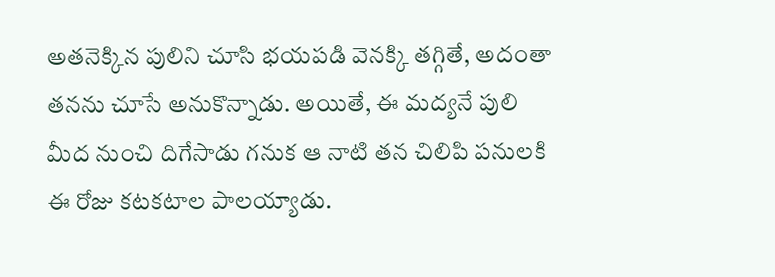అతనెక్కిన పులిని చూసి భయపడి వెనక్కి తగ్గితే, అదంతా తనను చూసే అనుకొన్నాడు. అయితే, ఈ మద్యనే పులి మీద నుంచి దిగేసాడు గనుక ఆ నాటి తన చిలిపి పనులకి ఈ రోజు కటకటాల పాలయ్యాడు.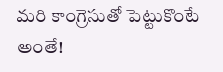మరి కాంగ్రెసుతో పెట్టుకొంటే అంతే!